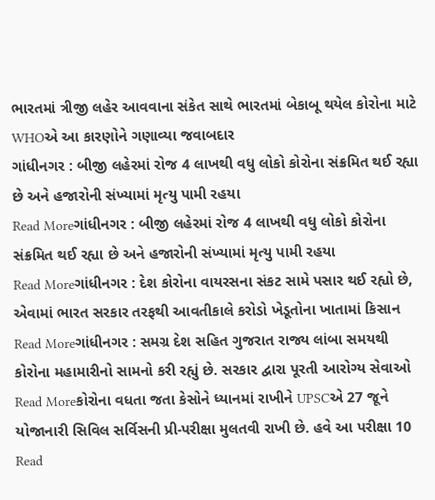ભારતમાં ત્રીજી લહેર આવવાના સંકેત સાથે ભારતમાં બેકાબૂ થયેલ કોરોના માટે WHOએ આ કારણોને ગણાવ્યા જવાબદાર
ગાંધીનગર : બીજી લહેરમાં રોજ 4 લાખથી વધુ લોકો કોરોના સંક્રમિત થઈ રહ્યા છે અને હજારોની સંખ્યામાં મૃત્યુ પામી રહયા
Read Moreગાંધીનગર : બીજી લહેરમાં રોજ 4 લાખથી વધુ લોકો કોરોના સંક્રમિત થઈ રહ્યા છે અને હજારોની સંખ્યામાં મૃત્યુ પામી રહયા
Read Moreગાંધીનગર : દેશ કોરોના વાયરસના સંકટ સામે પસાર થઈ રહ્યો છે, એવામાં ભારત સરકાર તરફથી આવતીકાલે કરોડો ખેડૂતોના ખાતામાં કિસાન
Read Moreગાંધીનગર : સમગ્ર દેશ સહિત ગુજરાત રાજ્ય લાંબા સમયથી કોરોના મહામારીનો સામનો કરી રહ્યું છે. સરકાર દ્વારા પૂરતી આરોગ્ય સેવાઓ
Read Moreકોરોના વધતા જતા કેસોને ધ્યાનમાં રાખીને UPSCએ 27 જૂને યોજાનારી સિવિલ સર્વિસની પ્રી-પરીક્ષા મુલતવી રાખી છે. હવે આ પરીક્ષા 10
Read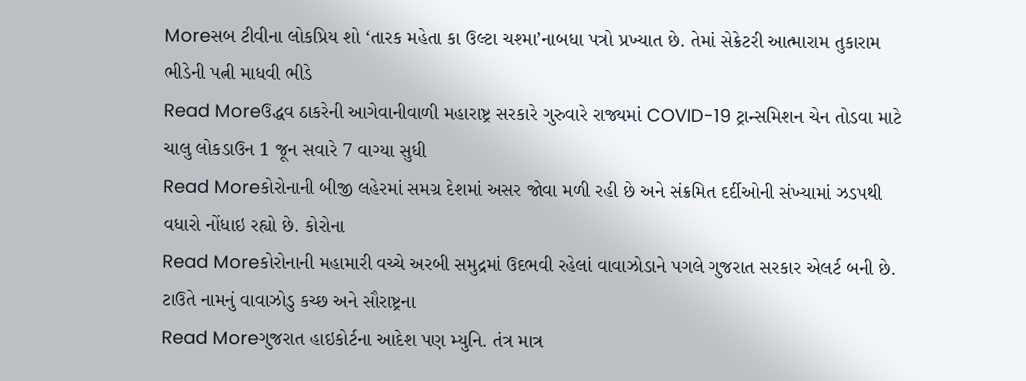Moreસબ ટીવીના લોકપ્રિય શો ‘તારક મહેતા કા ઉલ્ટા ચશ્મા’નાબધા પત્રો પ્રખ્યાત છે. તેમાં સેક્રેટરી આત્મારામ તુકારામ ભીડેની પત્ની માધવી ભીડે
Read Moreઉદ્ધવ ઠાકરેની આગેવાનીવાળી મહારાષ્ટ્ર સરકારે ગુરુવારે રાજ્યમાં COVID-19 ટ્રાન્સમિશન ચેન તોડવા માટે ચાલુ લોકડાઉન 1 જૂન સવારે 7 વાગ્યા સુધી
Read Moreકોરોનાની બીજી લહેરમાં સમગ્ર દેશમાં અસર જોવા મળી રહી છે અને સંક્રમિત દર્દીઓની સંખ્યામાં ઝડપથી વધારો નોંધાઇ રહ્યો છે. કોરોના
Read Moreકોરોનાની મહામારી વચ્ચે અરબી સમુદ્રમાં ઉદભવી રહેલાં વાવાઝોડાને પગલે ગુજરાત સરકાર એલર્ટ બની છે. ટાઉતે નામનું વાવાઝોડુ કચ્છ અને સૌરાષ્ટ્રના
Read Moreગુજરાત હાઇકોર્ટના આદેશ પણ મ્યુનિ. તંત્ર માત્ર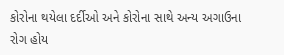કોરોના થયેલા દર્દીઓ અને કોરોના સાથે અન્ય અગાઉના રોગ હોય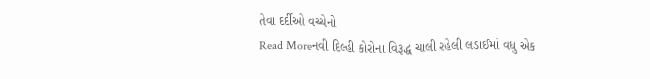તેવા દર્દીઓ વચ્ચેનો
Read Moreનવી દિલ્હી કોરોના વિરૂદ્ધ ચાલી રહેલી લડાઈમાં વધુ એક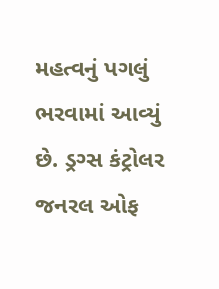મહત્વનું પગલું ભરવામાં આવ્યું છે. ડ્રગ્સ કંટ્રોલર જનરલ ઓફ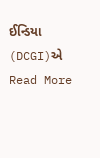ઈન્ડિયા (DCGI)એ
Read More